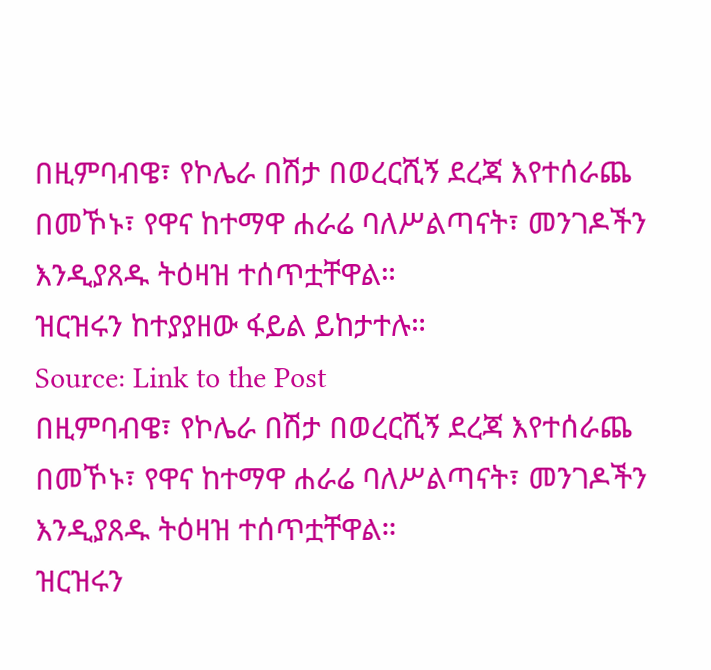በዚምባብዌ፣ የኮሌራ በሽታ በወረርሺኝ ደረጃ እየተሰራጨ በመኾኑ፣ የዋና ከተማዋ ሐራሬ ባለሥልጣናት፣ መንገዶችን እንዲያጸዱ ትዕዛዝ ተሰጥቷቸዋል።
ዝርዝሩን ከተያያዘው ፋይል ይከታተሉ።
Source: Link to the Post
በዚምባብዌ፣ የኮሌራ በሽታ በወረርሺኝ ደረጃ እየተሰራጨ በመኾኑ፣ የዋና ከተማዋ ሐራሬ ባለሥልጣናት፣ መንገዶችን እንዲያጸዱ ትዕዛዝ ተሰጥቷቸዋል።
ዝርዝሩን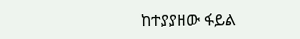ከተያያዘው ፋይል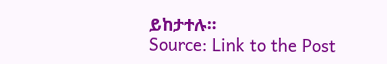ይከታተሉ።
Source: Link to the Post